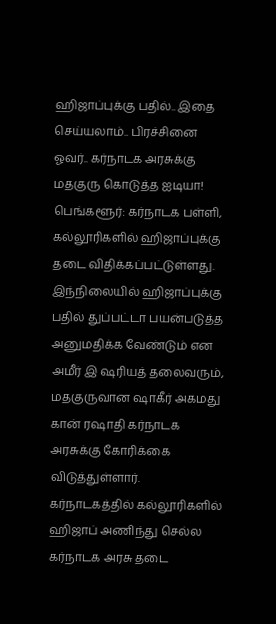ஹிஜாப்புக்கு பதில்.. இதை செய்யலாம்.. பிரச்சினை ஓவர்.. கர்நாடக அரசுக்கு மதகுரு கொடுத்த ஐடியா!
பெங்களூர்: கர்நாடக பள்ளி, கல்லூரிகளில் ஹிஜாப்புக்கு தடை விதிக்கப்பட்டுள்ளது. இந்நிலையில் ஹிஜாப்புக்கு பதில் துப்பட்டா பயன்படுத்த அனுமதிக்க வேண்டும் என அமீர் இ ஷரியத் தலைவரும், மதகுருவான ஷாகீர் அகமது கான் ரஷாதி கர்நாடக அரசுக்கு கோரிக்கை விடுத்துள்ளார்.
கர்நாடகத்தில் கல்லூரிகளில் ஹிஜாப் அணிந்து செல்ல கர்நாடக அரசு தடை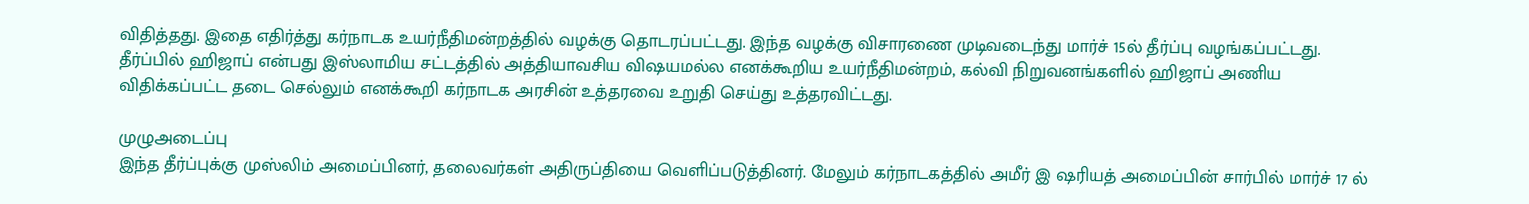விதித்தது. இதை எதிர்த்து கர்நாடக உயர்நீதிமன்றத்தில் வழக்கு தொடரப்பட்டது. இந்த வழக்கு விசாரணை முடிவடைந்து மார்ச் 15ல் தீர்ப்பு வழங்கப்பட்டது.
தீர்ப்பில் ஹிஜாப் என்பது இஸ்லாமிய சட்டத்தில் அத்தியாவசிய விஷயமல்ல எனக்கூறிய உயர்நீதிமன்றம், கல்வி நிறுவனங்களில் ஹிஜாப் அணிய விதிக்கப்பட்ட தடை செல்லும் எனக்கூறி கர்நாடக அரசின் உத்தரவை உறுதி செய்து உத்தரவிட்டது.

முழுஅடைப்பு
இந்த தீர்ப்புக்கு முஸ்லிம் அமைப்பினர், தலைவர்கள் அதிருப்தியை வெளிப்படுத்தினர். மேலும் கர்நாடகத்தில் அமீர் இ ஷரியத் அமைப்பின் சார்பில் மார்ச் 17 ல்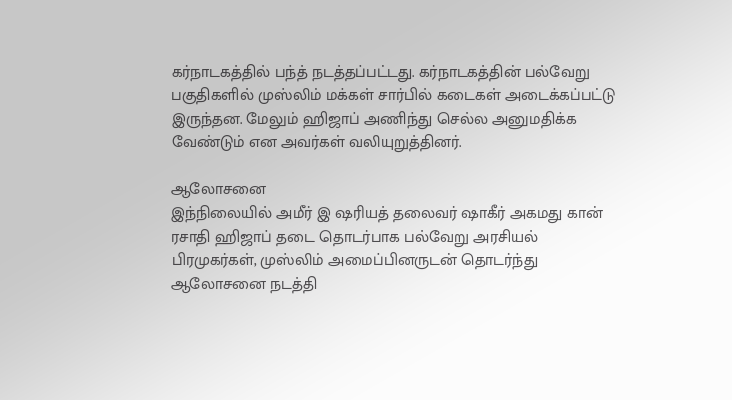கர்நாடகத்தில் பந்த் நடத்தப்பட்டது. கர்நாடகத்தின் பல்வேறு பகுதிகளில் முஸ்லிம் மக்கள் சார்பில் கடைகள் அடைக்கப்பட்டு இருந்தன. மேலும் ஹிஜாப் அணிந்து செல்ல அனுமதிக்க வேண்டும் என அவர்கள் வலியுறுத்தினர்.

ஆலோசனை
இந்நிலையில் அமீர் இ ஷரியத் தலைவர் ஷாகீர் அகமது கான் ரசாதி ஹிஜாப் தடை தொடர்பாக பல்வேறு அரசியல் பிரமுகர்கள், முஸ்லிம் அமைப்பினருடன் தொடர்ந்து ஆலோசனை நடத்தி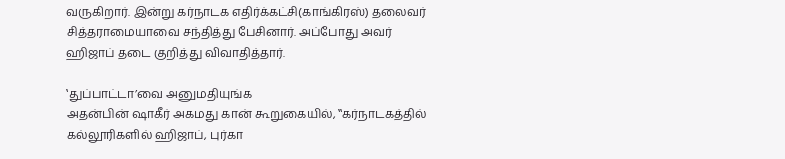வருகிறார். இன்று கர்நாடக எதிர்க்கட்சி(காங்கிரஸ்) தலைவர் சித்தராமையாவை சந்தித்து பேசினார். அப்போது அவர் ஹிஜாப் தடை குறித்து விவாதித்தார்.

‛துப்பாட்டா’வை அனுமதியுங்க
அதன்பின் ஷாகீர் அகமது கான் கூறுகையில், ‛‛கர்நாடகத்தில் கல்லூரிகளில் ஹிஜாப், புர்கா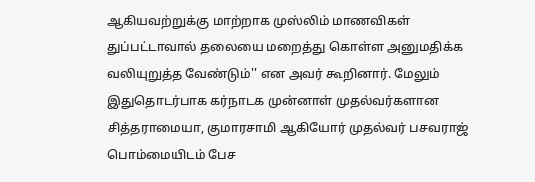ஆகியவற்றுக்கு மாற்றாக முஸ்லிம் மாணவிகள் துப்பட்டாவால் தலையை மறைத்து கொள்ள அனுமதிக்க வலியுறுத்த வேண்டும்'' என அவர் கூறினார். மேலும் இதுதொடர்பாக கர்நாடக முன்னாள் முதல்வர்களான சித்தராமையா, குமாரசாமி ஆகியோர் முதல்வர் பசவராஜ் பொம்மையிடம் பேச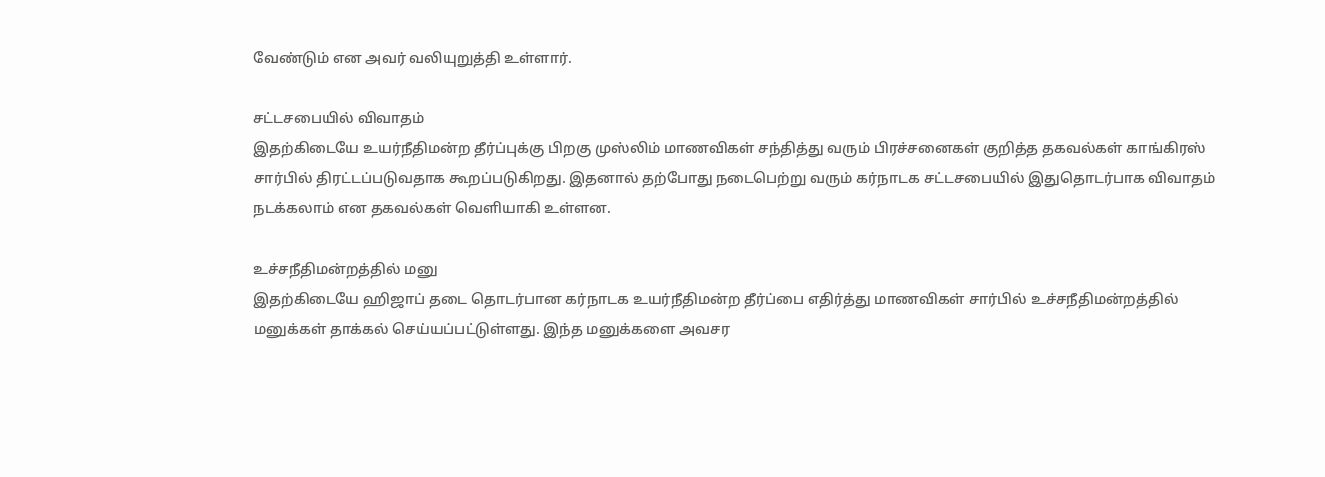வேண்டும் என அவர் வலியுறுத்தி உள்ளார்.

சட்டசபையில் விவாதம்
இதற்கிடையே உயர்நீதிமன்ற தீர்ப்புக்கு பிறகு முஸ்லிம் மாணவிகள் சந்தித்து வரும் பிரச்சனைகள் குறித்த தகவல்கள் காங்கிரஸ் சார்பில் திரட்டப்படுவதாக கூறப்படுகிறது. இதனால் தற்போது நடைபெற்று வரும் கர்நாடக சட்டசபையில் இதுதொடர்பாக விவாதம் நடக்கலாம் என தகவல்கள் வெளியாகி உள்ளன.

உச்சநீதிமன்றத்தில் மனு
இதற்கிடையே ஹிஜாப் தடை தொடர்பான கர்நாடக உயர்நீதிமன்ற தீர்ப்பை எதிர்த்து மாணவிகள் சார்பில் உச்சநீதிமன்றத்தில் மனுக்கள் தாக்கல் செய்யப்பட்டுள்ளது. இந்த மனுக்களை அவசர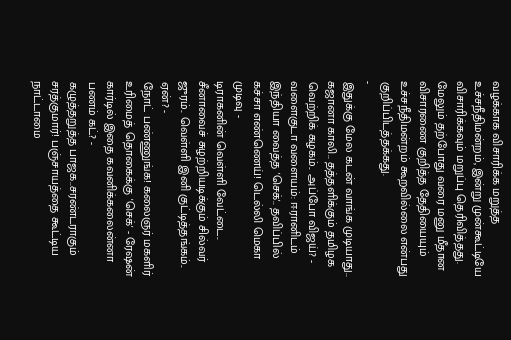வழக்காக விசாரிக்க மறுத்த உச்சநீதிமன்றம், இன்று முன்கூட்டியே விசாரிக்கவும் மறுப்பு தெரிவித்தது. மேலும் தற்போது வரை மனு மீதான விசாரணை குறித்த தேதியையும் உச்சநீதிமன்றம் கூறவில்லை என்பது குறிப்பிடத்தக்கது.
-
இதுக்கு மேல கடன் வாங்க முடியாது.. கஜானா காலி.. தத்தளிக்கும் தமிழக வெற்றிக் கழகம்.. அப்போ விஜய்? -
வளைகுடா வளையம்: ஈரானிடம் இந்தியா வைத்த 'செக்'.. தவிப்பில் கச்சா எண்ணெய்! டெல்லி மெகா முடிவு -
டிராகனின் வெள்ளி வேட்டை.. சீனாவைச் சுழற்றியடிக்கும் சில்வர் ஜுரம்.. வெள்ளி இனி குட்டித்தங்கம்.. ஏன்? -
நோட் பண்ணுங்க! கலைஞர் மகளிர் உரிமைத் தொகைக்கு 'செக்' - ரேஷன் கார்டில் இதை கவனிக்கலைன்னா பணம் கட்? -
கழுத்தறுத்த பாஜக..சரண்டராகும் சரத்குமார்! பஞ்சாயத்தை கூட்டிய நாட்டாமை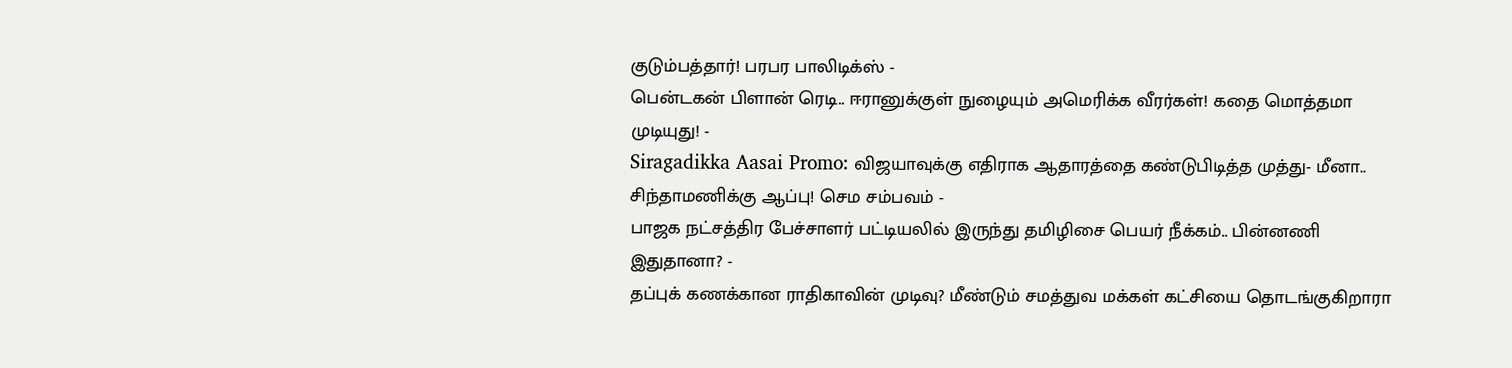குடும்பத்தார்! பரபர பாலிடிக்ஸ் -
பென்டகன் பிளான் ரெடி.. ஈரானுக்குள் நுழையும் அமெரிக்க வீரர்கள்! கதை மொத்தமா முடியுது! -
Siragadikka Aasai Promo: விஜயாவுக்கு எதிராக ஆதாரத்தை கண்டுபிடித்த முத்து- மீனா.. சிந்தாமணிக்கு ஆப்பு! செம சம்பவம் -
பாஜக நட்சத்திர பேச்சாளர் பட்டியலில் இருந்து தமிழிசை பெயர் நீக்கம்.. பின்னணி இதுதானா? -
தப்புக் கணக்கான ராதிகாவின் முடிவு? மீண்டும் சமத்துவ மக்கள் கட்சியை தொடங்குகிறாரா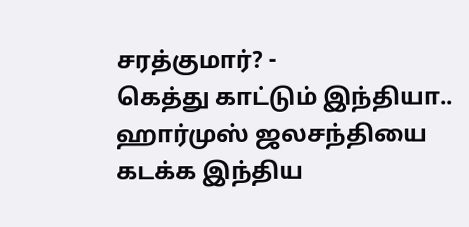சரத்குமார்? -
கெத்து காட்டும் இந்தியா.. ஹார்முஸ் ஜலசந்தியை கடக்க இந்திய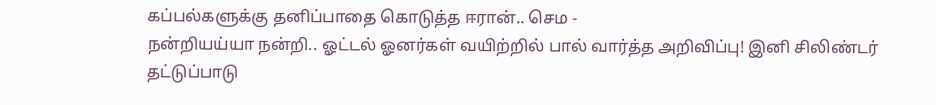கப்பல்களுக்கு தனிப்பாதை கொடுத்த ஈரான்.. செம -
நன்றியய்யா நன்றி.. ஓட்டல் ஓனர்கள் வயிற்றில் பால் வார்த்த அறிவிப்பு! இனி சிலிண்டர் தட்டுப்பாடு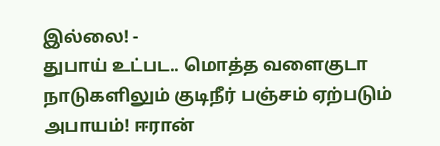இல்லை! -
துபாய் உட்பட.. மொத்த வளைகுடா நாடுகளிலும் குடிநீர் பஞ்சம் ஏற்படும் அபாயம்! ஈரான்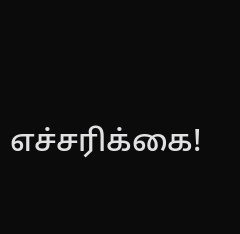எச்சரிக்கை!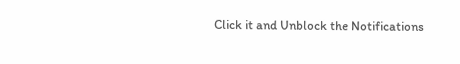Click it and Unblock the Notifications